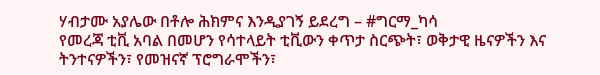ሃብታሙ አያሌው በቶሎ ሕክምና እንዲያገኝ ይደረግ – #ግርማ_ካሳ
የመረጃ ቲቪ አባል በመሆን የሳተላይት ቲቪውን ቀጥታ ስርጭት፣ ወቅታዊ ዜናዎችን እና ትንተናዎችን፣ የመዝናኛ ፕሮግራሞችን፣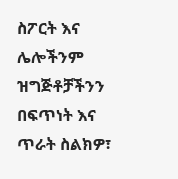ስፖርት እና ሌሎችንም ዝግጅቶቻችንን በፍጥነት እና ጥራት ስልክዎ፣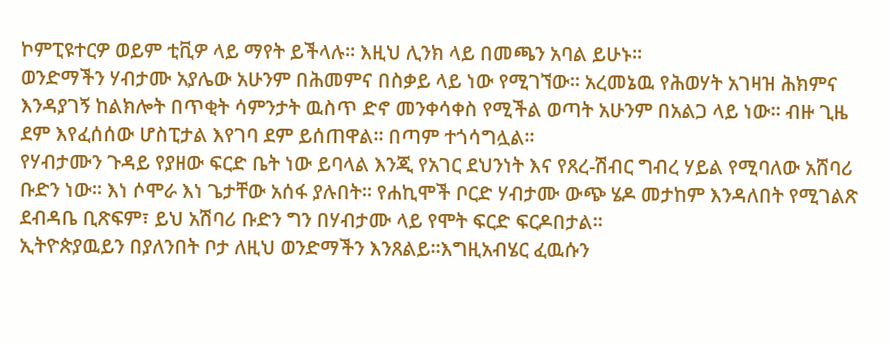ኮምፒዩተርዎ ወይም ቲቪዎ ላይ ማየት ይችላሉ። እዚህ ሊንክ ላይ በመጫን አባል ይሁኑ።
ወንድማችን ሃብታሙ አያሌው አሁንም በሕመምና በስቃይ ላይ ነው የሚገኘው። አረመኔዉ የሕወሃት አገዛዝ ሕክምና እንዳያገኝ ከልክሎት በጥቂት ሳምንታት ዉስጥ ድኖ መንቀሳቀስ የሚችል ወጣት አሁንም በአልጋ ላይ ነው። ብዙ ጊዜ ደም እየፈሰሰው ሆስፒታል እየገባ ደም ይሰጠዋል። በጣም ተጎሳግሏል።
የሃብታሙን ጉዳይ የያዘው ፍርድ ቤት ነው ይባላል እንጂ የአገር ደህንነት እና የጸረ-ሽብር ግብረ ሃይል የሚባለው አሸባሪ ቡድን ነው። እነ ሶሞራ እነ ጌታቸው አሰፋ ያሉበት። የሐኪሞች ቦርድ ሃብታሙ ውጭ ሄዶ መታከም እንዳለበት የሚገልጽ ደብዳቤ ቢጽፍም፣ ይህ አሽባሪ ቡድን ግን በሃብታሙ ላይ የሞት ፍርድ ፍርዶበታል።
ኢትዮጵያዉይን በያለንበት ቦታ ለዚህ ወንድማችን እንጸልይ።እግዚአብሄር ፈዉሱን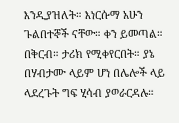እንዲያዝለት። እነርሱማ አሁን ጉልበተኞች ናቸው። ቀን ይመጣል። በቅርብ። ታሪክ የሚቀየርበት። ያኔ በሃብታሙ ላይም ሆነ በሌሎች ላይ ላደረጉት ግፍ ሂሳብ ያወራርዳሉ።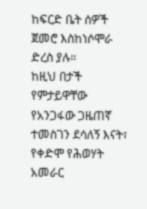ከፍርድ ቤት ሰዎች ጀመሮ እስከነሶሞራ ድረስ ያሉ።
ከዚህ በታች የምታይዋቸው የአንጋፋው ጋዜጠኛ ተመስገን ደሳለኝ እናት፣ የቀድሞ የሕወሃት አመራር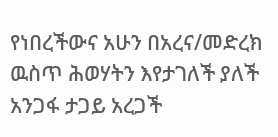የነበረችውና አሁን በአረና/መድረክ ዉስጥ ሕወሃትን እየታገለች ያለች አንጋፋ ታጋይ አረጋች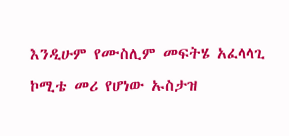እንዲሁም የሙስሊም መፍትሄ አፈላላጊ ኮሚቴ መሪ የሆነው ኡስታዝ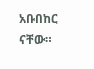አቡበከር ናቸው።